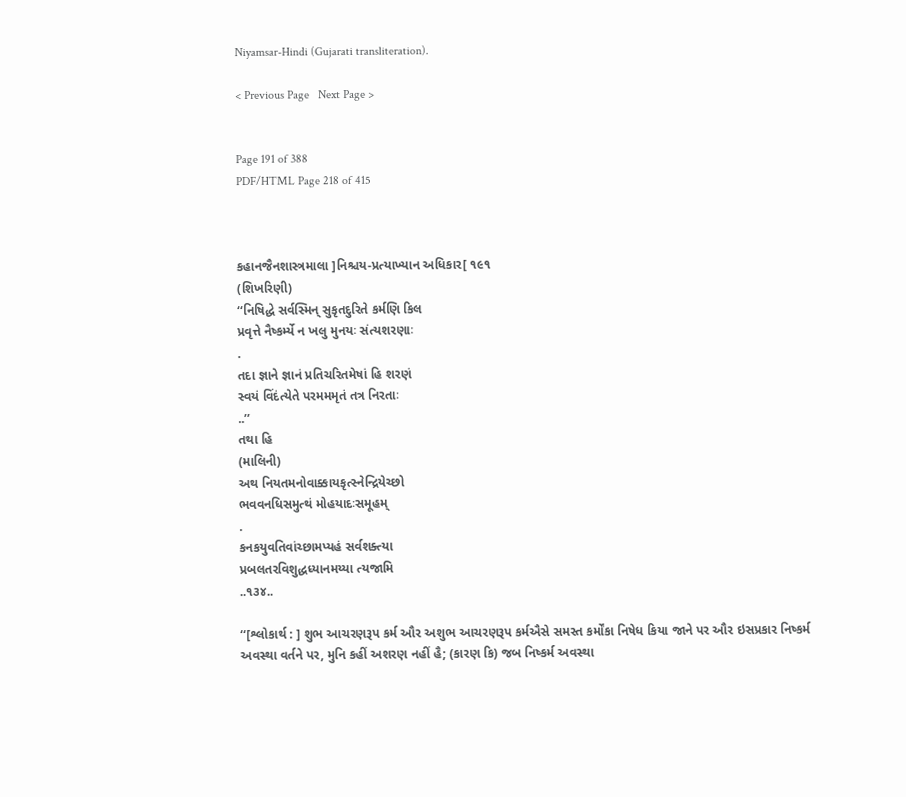Niyamsar-Hindi (Gujarati transliteration).

< Previous Page   Next Page >


Page 191 of 388
PDF/HTML Page 218 of 415



કહાનજૈનશાસ્ત્રમાલા ]નિશ્ચય-પ્રત્યાખ્યાન અધિકાર[ ૧૯૧
(શિખરિણી)
‘‘નિષિદ્ધે સર્વસ્મિન્ સુકૃતદુરિતે કર્મણિ કિલ
પ્રવૃત્તે નૈષ્કર્મ્યે ન ખલુ મુનયઃ સંત્યશરણાઃ
.
તદા જ્ઞાને જ્ઞાનં પ્રતિચરિતમેષાં હિ શરણં
સ્વયં વિંદંત્યેતે પરમમમૃતં તત્ર નિરતાઃ
..’’
તથા હિ
(માલિની)
અથ નિયતમનોવાક્કાયકૃત્સ્નેન્દ્રિયેચ્છો
ભવવનધિસમુત્થં મોહયાદઃસમૂહમ્
.
કનકયુવતિવાંચ્છામપ્યહં સર્વશક્ત્યા
પ્રબલતરવિશુદ્ધધ્યાનમય્યા ત્યજામિ
..૧૩૪..

‘‘[શ્લોકાર્થ : ] શુભ આચરણરૂપ કર્મ ઔર અશુભ આચરણરૂપ કર્મઐસે સમસ્ત કર્મોંકા નિષેધ કિયા જાને પર ઔર ઇસપ્રકાર નિષ્કર્મ અવસ્થા વર્તને પર, મુનિ કહીં અશરણ નહીં હૈ; (કારણ કિ) જબ નિષ્કર્મ અવસ્થા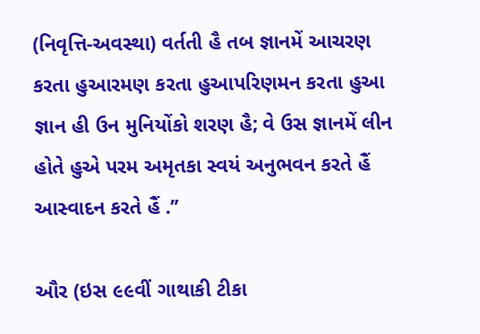(નિવૃત્તિ-અવસ્થા) વર્તતી હૈ તબ જ્ઞાનમેં આચરણ કરતા હુઆરમણ કરતા હુઆપરિણમન કરતા હુઆ જ્ઞાન હી ઉન મુનિયોંકો શરણ હૈ; વે ઉસ જ્ઞાનમેં લીન હોતે હુએ પરમ અમૃતકા સ્વયં અનુભવન કરતે હૈં આસ્વાદન કરતે હૈં .’’

ઔર (ઇસ ૯૯વીં ગાથાકી ટીકા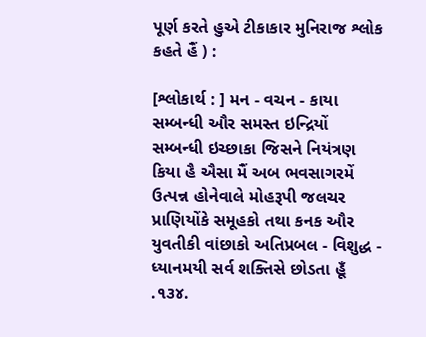પૂર્ણ કરતે હુએ ટીકાકાર મુનિરાજ શ્લોક કહતે હૈં ) :

[શ્લોકાર્થ : ] મન - વચન - કાયા સમ્બન્ધી ઔર સમસ્ત ઇન્દ્રિયોં સમ્બન્ધી ઇચ્છાકા જિસને નિયંત્રણ કિયા હૈ ઐસા મૈં અબ ભવસાગરમેં ઉત્પન્ન હોનેવાલે મોહરૂપી જલચર પ્રાણિયોંકે સમૂહકો તથા કનક ઔર યુવતીકી વાંછાકો અતિપ્રબલ - વિશુદ્ધ - ધ્યાનમયી સર્વ શક્તિસે છોડતા હૂઁ .૧૩૪.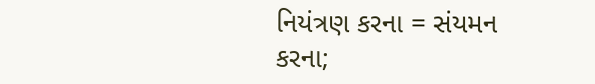નિયંત્રણ કરના = સંયમન કરના;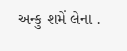અન્કુ શમેં લેના .